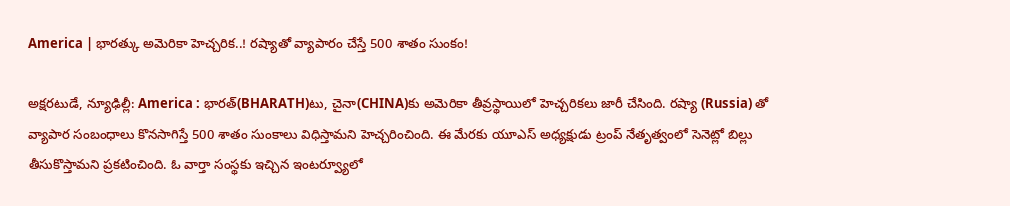America | భారత్కు అమెరికా హెచ్చరిక..! రష్యాతో వ్యాపారం చేస్తే 500 శాతం సుంకం!

అక్షరటుడే, న్యూఢిల్లీ: America : భారత్(BHARATH)టు, చైనా(CHINA)కు అమెరికా తీవ్రస్థాయిలో హెచ్చరికలు జారీ చేసింది. రష్యా (Russia) తో వ్యాపార సంబంధాలు కొనసాగిస్తే 500 శాతం సుంకాలు విధిస్తామని హెచ్చరించింది. ఈ మేరకు యూఎస్ అధ్యక్షుడు ట్రంప్ నేతృత్వంలో సెనెట్లో బిల్లు తీసుకొస్తామని ప్రకటించింది. ఓ వార్తా సంస్థకు ఇచ్చిన ఇంటర్వ్యూలో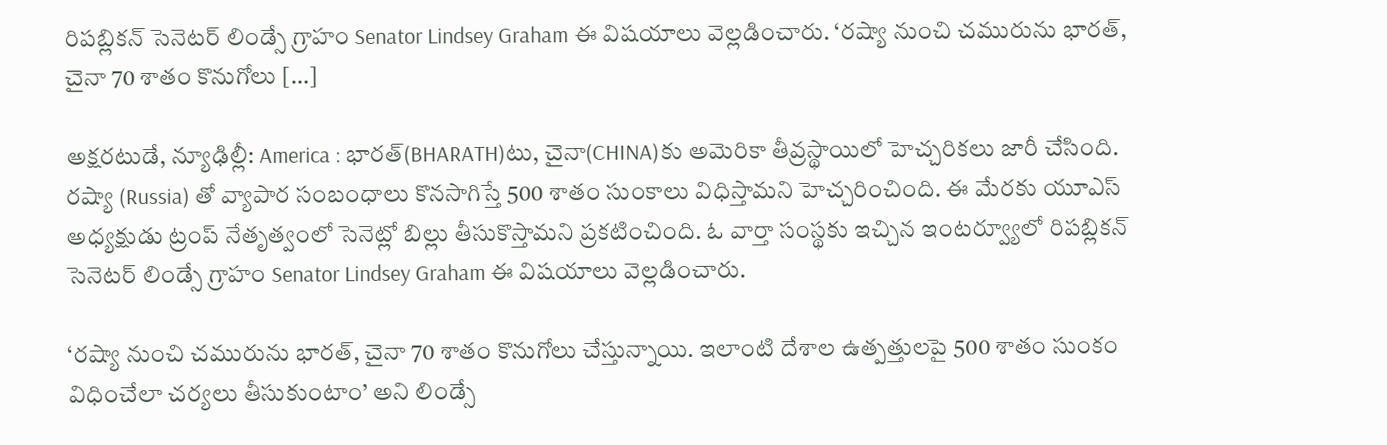రిపబ్లికన్ సెనెటర్ లిండ్సే గ్రాహం Senator Lindsey Graham ఈ విషయాలు వెల్లడించారు. ‘రష్యా నుంచి చమురును భారత్, చైనా 70 శాతం కొనుగోలు […]

అక్షరటుడే, న్యూఢిల్లీ: America : భారత్(BHARATH)టు, చైనా(CHINA)కు అమెరికా తీవ్రస్థాయిలో హెచ్చరికలు జారీ చేసింది. రష్యా (Russia) తో వ్యాపార సంబంధాలు కొనసాగిస్తే 500 శాతం సుంకాలు విధిస్తామని హెచ్చరించింది. ఈ మేరకు యూఎస్ అధ్యక్షుడు ట్రంప్ నేతృత్వంలో సెనెట్లో బిల్లు తీసుకొస్తామని ప్రకటించింది. ఓ వార్తా సంస్థకు ఇచ్చిన ఇంటర్వ్యూలో రిపబ్లికన్ సెనెటర్ లిండ్సే గ్రాహం Senator Lindsey Graham ఈ విషయాలు వెల్లడించారు.

‘రష్యా నుంచి చమురును భారత్, చైనా 70 శాతం కొనుగోలు చేస్తున్నాయి. ఇలాంటి దేశాల ఉత్పత్తులపై 500 శాతం సుంకం విధించేలా చర్యలు తీసుకుంటాం’ అని లిండ్సే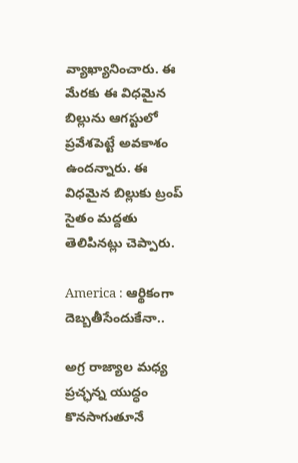వ్యాఖ్యానించారు. ఈ మేరకు ఈ విధమైన బిల్లును ఆగస్టులో ప్రవేశపెట్టే అవకాశం ఉందన్నారు. ఈ విధమైన బిల్లుకు ట్రంప్ సైతం మద్దతు తెలిపినట్లు చెప్పారు.

America : ఆర్థికంగా దెబ్బతీసేందుకేనా..

అగ్ర రాజ్యాల మధ్య ప్రచ్ఛన్న యుద్ధం కొనసాగుతూనే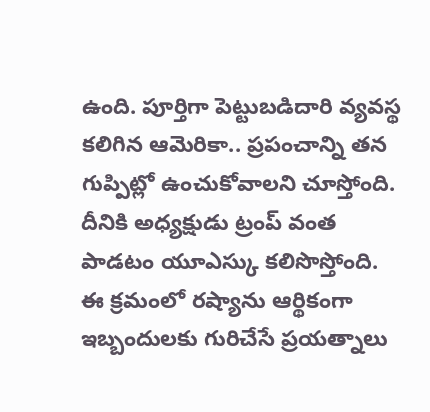ఉంది. పూర్తిగా పెట్టుబడిదారి వ్యవస్థ కలిగిన ఆమెరికా.. ప్రపంచాన్ని తన గుప్పిట్లో ఉంచుకోవాలని చూస్తోంది. దీనికి అధ్యక్షుడు ట్రంప్ వంత పాడటం యూఎస్కు కలిసొస్తోంది. ఈ క్రమంలో రష్యాను ఆర్థికంగా ఇబ్బందులకు గురిచేసే ప్రయత్నాలు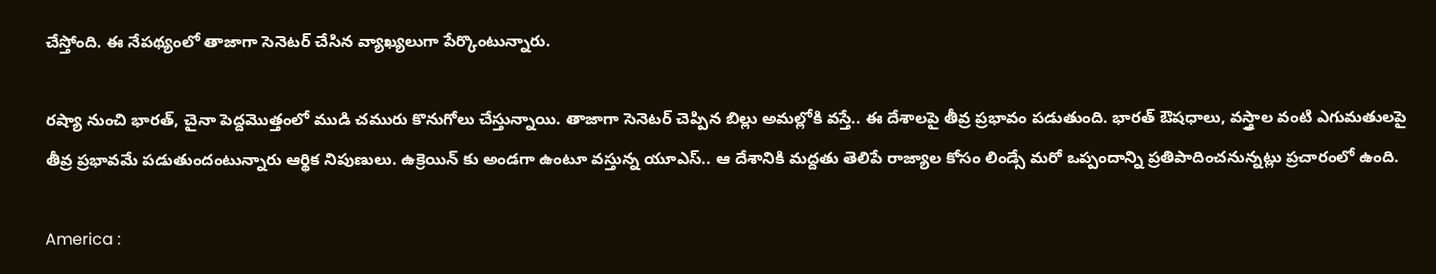చేస్తోంది. ఈ నేపథ్యంలో తాజాగా సెనెటర్ చేసిన వ్యాఖ్యలుగా పేర్కొంటున్నారు.

రష్యా నుంచి భారత్, చైనా పెద్దమొత్తంలో ముడి చమురు కొనుగోలు చేస్తున్నాయి. తాజాగా సెనెటర్ చెప్పిన బిల్లు అమల్లోకి వస్తే.. ఈ దేశాలపై తీవ్ర ప్రభావం పడుతుంది. భారత్ ఔషధాలు, వస్త్రాల వంటి ఎగుమతులపై తీవ్ర ప్రభావమే పడుతుందంటున్నారు ఆర్థిక నిపుణులు. ఉక్రెయిన్ కు అండగా ఉంటూ వస్తున్న యూఎస్.. ఆ దేశానికి మద్దతు తెలిపే రాజ్యాల కోసం లిండ్సే మరో ఒప్పందాన్ని ప్రతిపాదించనున్నట్లు ప్రచారంలో ఉంది.

America :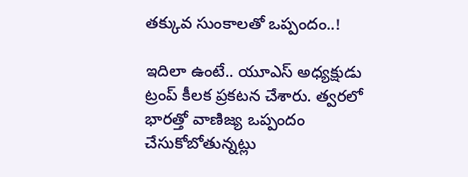తక్కువ సుంకాలతో ఒప్పందం..!

ఇదిలా ఉంటే.. యూఎస్ అధ్యక్షుడు ట్రంప్ కీలక ప్రకటన చేశారు. త్వరలో భారత్తో వాణిజ్య ఒప్పందం చేసుకోబోతున్నట్లు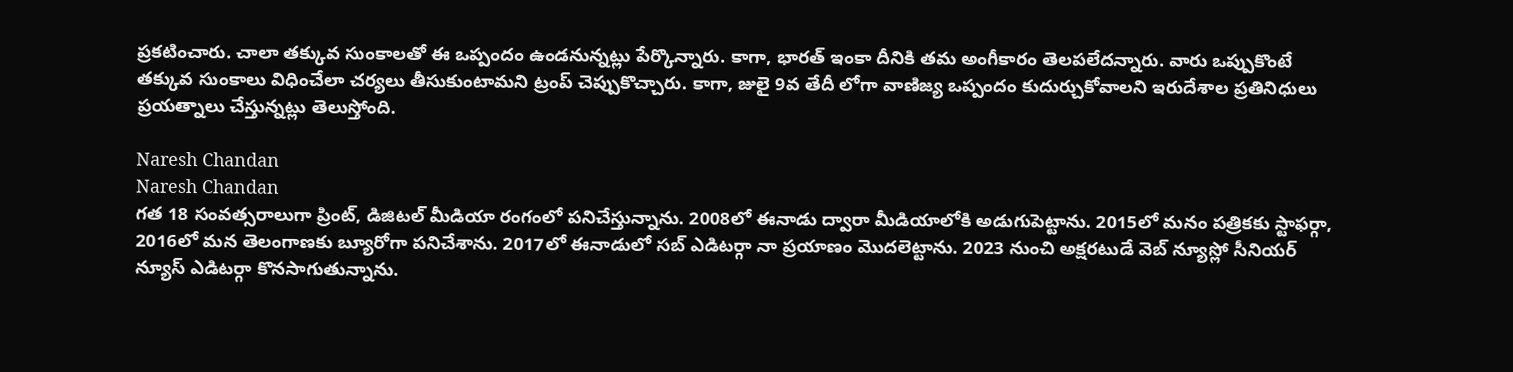ప్రకటించారు. చాలా తక్కువ సుంకాలతో ఈ ఒప్పందం ఉండనున్నట్లు పేర్కొన్నారు. కాగా, భారత్ ఇంకా దీనికి తమ అంగీకారం తెలపలేదన్నారు. వారు ఒప్పుకొంటే తక్కువ సుంకాలు విధించేలా చర్యలు తీసుకుంటామని ట్రంప్ చెప్పుకొచ్చారు. కాగా, జులై 9వ తేదీ లోగా వాణిజ్య ఒప్పందం కుదుర్చుకోవాలని ఇరుదేశాల ప్రతినిధులు ప్రయత్నాలు చేస్తున్నట్లు తెలుస్తోంది.

Naresh Chandan
Naresh Chandan
గత 18 సంవత్సరాలుగా ప్రింట్, డిజిటల్ మీడియా రంగంలో పనిచేస్తున్నాను. 2008లో ఈనాడు ద్వారా మీడియాలోకి అడుగుపెట్టాను. 2015లో మనం పత్రికకు స్టాఫర్గా, 2016లో మన తెలంగాణకు బ్యూరోగా పనిచేశాను. 2017లో ఈనాడులో సబ్ ఎడిటర్గా నా ప్రయాణం మొదలెట్టాను. 2023 నుంచి అక్షరటుడే వెబ్ న్యూస్లో సీనియర్ న్యూస్ ఎడిటర్గా కొనసాగుతున్నాను.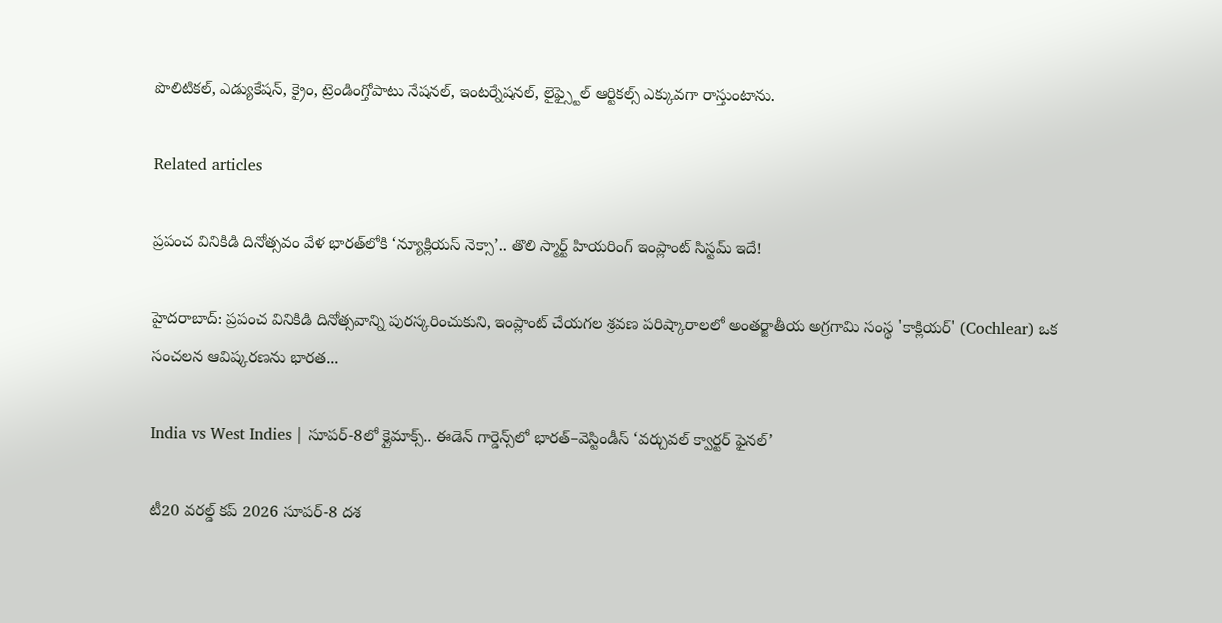పొలిటికల్, ఎడ్యుకేషన్, క్రైం, ట్రెండింగ్తోపాటు నేషనల్, ఇంటర్నేషనల్, లైఫ్స్టైల్ ఆర్టికల్స్ ఎక్కువగా రాస్తుంటాను.

Related articles

ప్రపంచ వినికిడి దినోత్సవం వేళ భారత్‌లోకి ‘న్యూక్లియస్ నెక్సా’.. తొలి స్మార్ట్ హియరింగ్ ఇంప్లాంట్ సిస్టమ్ ఇదే!

హైదరాబాద్: ప్రపంచ వినికిడి దినోత్సవాన్ని పురస్కరించుకుని, ఇంప్లాంట్ చేయగల శ్రవణ పరిష్కారాలలో అంతర్జాతీయ అగ్రగామి సంస్థ 'కాక్లియర్' (Cochlear) ఒక సంచలన ఆవిష్కరణను భారత...

India vs West Indies | సూపర్-8లో క్లైమాక్స్.. ఈడెన్ గార్డెన్స్‌లో భారత్–వెస్టిండీస్ ‘వర్చువల్ క్వార్టర్ ఫైనల్’

టీ20 వరల్డ్ కప్ 2026 సూపర్-8 దశ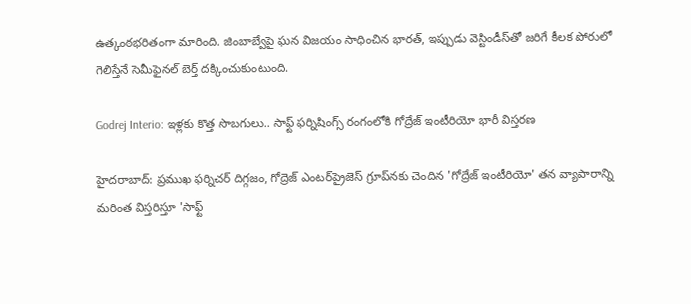ఉత్కంఠభరితంగా మారింది. జింబాబ్వేపై ఘన విజయం సాధించిన భారత్, ఇప్పుడు వెస్టిండీస్‌తో జరిగే కీలక పోరులో గెలిస్తేనే సెమీఫైనల్ బెర్త్ దక్కించుకుంటుంది.

Godrej Interio: ఇళ్లకు కొత్త సొబగులు.. సాఫ్ట్ ఫర్నిషింగ్స్ రంగంలోకి గోద్రేజ్ ఇంటీరియో భారీ విస్తరణ

హైదరాబాద్: ప్రముఖ ఫర్నిచర్ దిగ్గజం, గోద్రెజ్ ఎంటర్‌ప్రైజెస్ గ్రూప్‌నకు చెందిన 'గోద్రేజ్ ఇంటీరియో' తన వ్యాపారాన్ని మరింత విస్తరిస్తూ 'సాఫ్ట్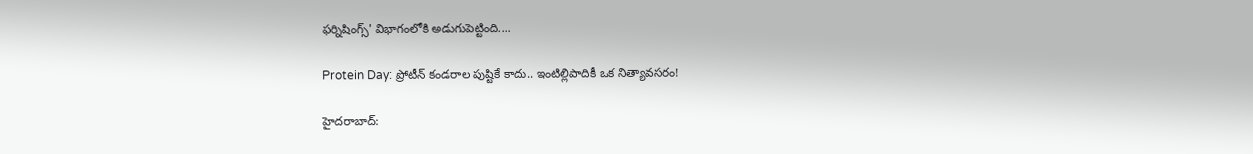ఫర్నిషింగ్స్' విభాగంలోకి అడుగుపెట్టింది....

Protein Day: ప్రోటీన్ కండరాల పుష్టికే కాదు.. ఇంటిల్లిపాదికీ ఒక నిత్యావసరం!

హైదరాబాద్: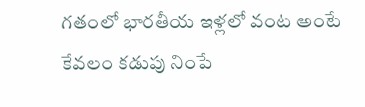గతంలో భారతీయ ఇళ్లలో వంట అంటే కేవలం కడుపు నింపే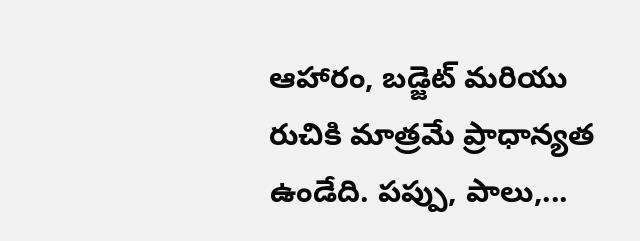ఆహారం, బడ్జెట్ మరియు రుచికి మాత్రమే ప్రాధాన్యత ఉండేది. పప్పు, పాలు,...